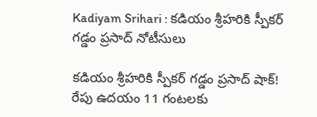Kadiyam Srihari : కడియం శ్రీహరికి స్పీకర్ గడ్డం ప్రసాద్ నోటీసులు

కడియం శ్రీహరికి స్పీకర్ గడ్డం ప్రసాద్ షాక్! రేపు ఉదయం 11 గంటలకు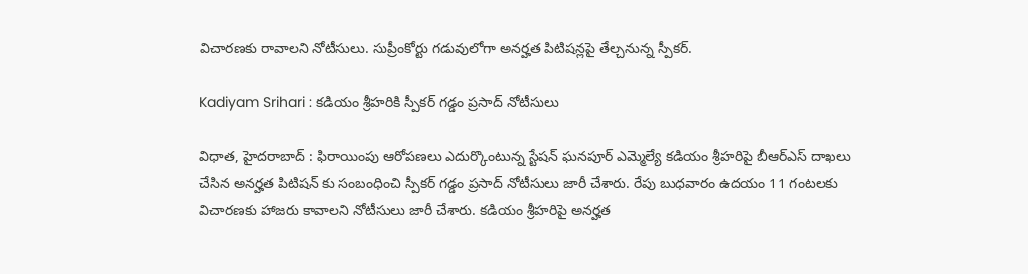విచారణకు రావాలని నోటీసులు. సుప్రీంకోర్టు గడువులోగా అనర్హత పిటిషన్లపై తేల్చనున్న స్పీకర్.

Kadiyam Srihari : కడియం శ్రీహరికి స్పీకర్ గడ్డం ప్రసాద్ నోటీసులు

విధాత, హైదరాబాద్ : ఫిరాయింపు ఆరోపణలు ఎదుర్కొంటున్న స్టేషన్ ఘనపూర్ ఎమ్మెల్యే కడియం శ్రీహరిపై బీఆర్ఎస్ దాఖలు చేసిన అనర్హత పిటిషన్ కు సంబంధించి స్పీకర్ గడ్డం ప్రసాద్ నోటీసులు జారీ చేశారు. రేపు బుధవారం ఉదయం 11 గంటలకు విచారణకు హాజరు కావాలని నోటీసులు జారీ చేశారు. కడియం శ్రీహరిపై అనర్హత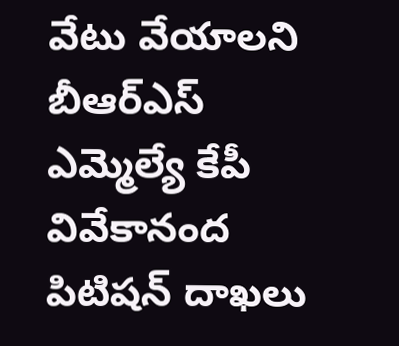వేటు వేయాలని బీఆర్ఎస్ ఎమ్మెల్యే కేపీ వివేకానంద పిటిషన్ దాఖలు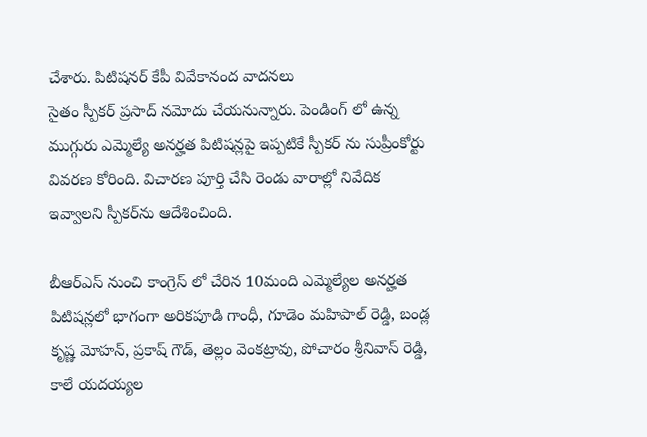చేశారు. పిటిషనర్ కేపీ వివేకానంద వాదనలు
సైతం స్పీకర్ ప్రసాద్ నమోదు చేయనున్నారు. పెండింగ్ లో ఉన్న ముగ్గురు ఎమ్మెల్యే అనర్హత పిటిషన్లపై ఇప్పటికే స్పీకర్ ను సుప్రీంకోర్టు వివరణ కోరింది. విచారణ పూర్తి చేసి రెండు వారాల్లో నివేదిక ఇవ్వాలని స్పీకర్‌ను ఆదేశించింది.

బీఆర్ఎస్ నుంచి కాంగ్రెస్ లో చేరిన 10మంది ఎమ్మెల్యేల అనర్హత పిటిషన్లలో భాగంగా అరికపూడి గాంధీ, గూడెం మహిపాల్ రెడ్డి, బండ్ల కృష్ణ మోహన్, ప్రకాష్ గౌడ్, తెల్లం వెంకట్రావు, పోచారం శ్రీనివాస్ రెడ్డి, కాలే యదయ్యల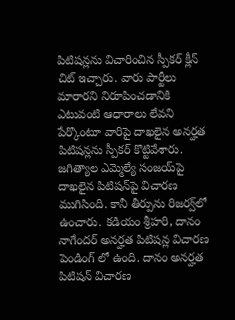పిటిషన్లను విచారించిన స్పీకర్ క్లీన్ చిట్ ఇచ్చారు. వారు పార్టీలు మారారని నిరూపించడానికి ఎటువంటి ఆధారాలు లేవని పేర్కొంటూ వారిపై దాఖలైన అనర్హత పిటిషన్లను స్పీకర్ కొట్టివేశారు. జగిత్యాల ఎమ్మెల్యే సంజయ్‌పై దాఖలైన పిటిషన్‌పై విచారణ ముగిసింది. కానీ తీర్పును రిజర్వ్‌లో ఉంచారు. కడియం శ్రీహరి, దానం నాగేందర్ అనర్హత పిటిషన్ల విచారణ పెండింగ్ లో ఉంది. దానం అనర్హత పిటిషన్ విచారణ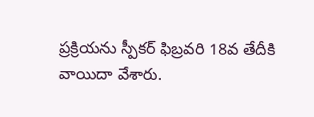ప్రక్రియను స్పీకర్ ఫిబ్రవరి 18వ తేదీకి వాయిదా వేశారు.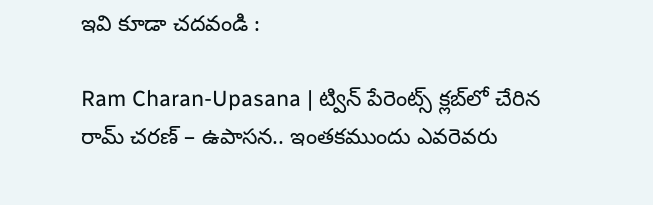ఇవి కూడా చదవండి :

Ram Charan-Upasana | ట్విన్ పేరెంట్స్ క్లబ్‌లో చేరిన రామ్ చరణ్ – ఉపాసన.. ఇంత‌క‌ముందు ఎవ‌రెవరు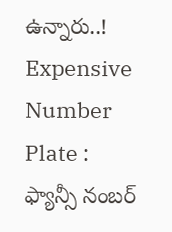ఉన్నారు..!
Expensive Number Plate : ఫ్యాన్సీ నంబర్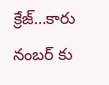క్రేజ్…కారు నంబర్ కు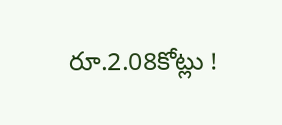రూ.2.08కోట్లు !